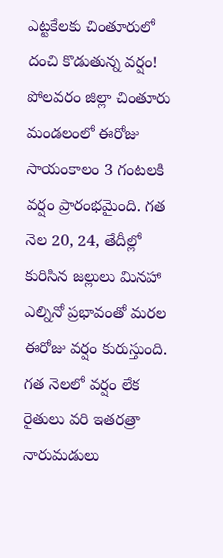ఎట్టకేలకు చింతూరులో దంచి కొడుతున్న వర్షం!
పోలవరం జిల్లా చింతూరు మండలంలో ఈరోజు సాయంకాలం 3 గంటలకి వర్షం ప్రారంభమైంది. గత నెల 20, 24, తేదీల్లో కురిసిన జల్లులు మినహా ఎల్నినో ప్రభావంతో మరల ఈరోజు వర్షం కురుస్తుంది. గత నెలలో వర్షం లేక రైతులు వరి ఇతరత్రా నారుమడులు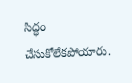సిద్ధం చేసుకోలేకపోయారు.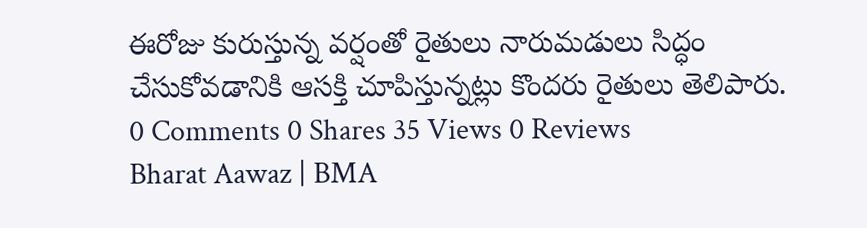ఈరోజు కురుస్తున్న వర్షంతో రైతులు నారుమడులు సిద్ధం చేసుకోవడానికి ఆసక్తి చూపిస్తున్నట్లు కొందరు రైతులు తెలిపారు.
0 Comments 0 Shares 35 Views 0 Reviews
Bharat Aawaz | BMA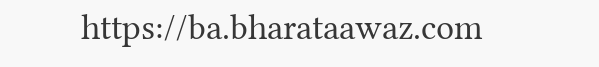https://ba.bharataawaz.com